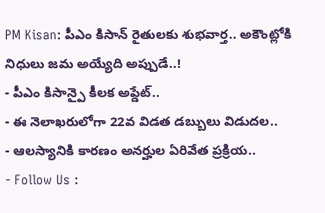PM Kisan: పీఎం కిసాన్ రైతులకు శుభవార్త.. అకౌంట్లోకి నిధులు జమ అయ్యేది అప్పుడే..!
- పీఎం కిసాన్పై కీలక అప్డేట్..
- ఈ నెలాఖరులోగా 22వ విడత డబ్బులు విడుదల..
- ఆలస్యానికి కారణం అనర్హుల ఏరివేత ప్రక్రియ..
- Follow Us :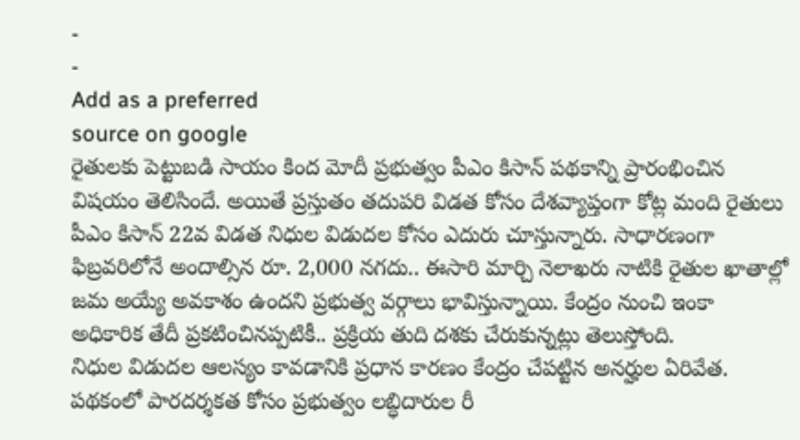-
-
Add as a preferred
source on google
రైతులకు పెట్టుబడి సాయం కింద మోదీ ప్రభుత్వం పీఎం కిసాన్ పథకాన్ని ప్రారంభించిన విషయం తెలిసిందే. అయితే ప్రస్తుతం తదుపరి విడత కోసం దేశవ్యాప్తంగా కోట్ల మంది రైతులు పీఎం కిసాన్ 22వ విడత నిధుల విడుదల కోసం ఎదురు చూస్తున్నారు. సాధారణంగా ఫిబ్రవరిలోనే అందాల్సిన రూ. 2,000 నగదు.. ఈసారి మార్చి నెలాఖరు నాటికి రైతుల ఖాతాల్లో జమ అయ్యే అవకాశం ఉందని ప్రభుత్వ వర్గాలు భావిస్తున్నాయి. కేంద్రం నుంచి ఇంకా అధికారిక తేదీ ప్రకటించినప్పటికీ.. ప్రక్రియ తుది దశకు చేరుకున్నట్లు తెలుస్తోంది.
నిధుల విడుదల ఆలస్యం కావడానికి ప్రధాన కారణం కేంద్రం చేపట్టిన అనర్హుల ఏరివేత. పథకంలో పారదర్శకత కోసం ప్రభుత్వం లబ్ధిదారుల రీ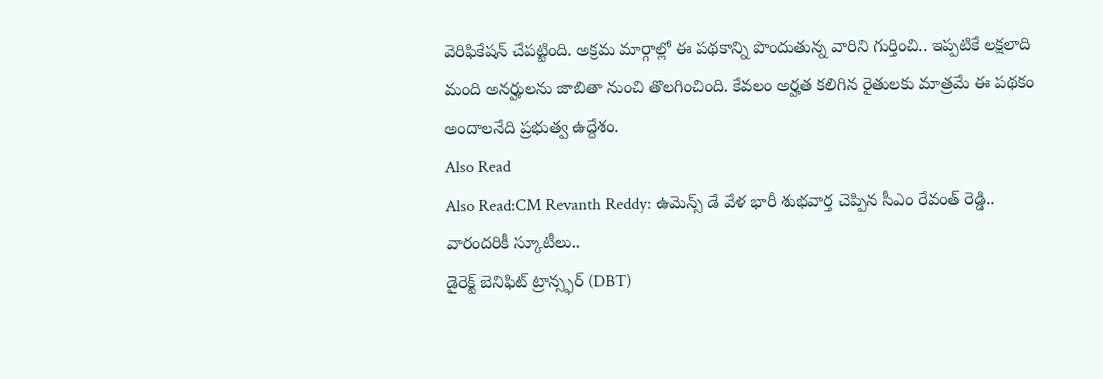వెరిఫికేషన్ చేపట్టింది. అక్రమ మార్గాల్లో ఈ పథకాన్ని పొందుతున్న వారిని గుర్తించి.. ఇప్పటికే లక్షలాది మంది అనర్హులను జాబితా నుంచి తొలగించింది. కేవలం అర్హత కలిగిన రైతులకు మాత్రమే ఈ పథకం అందాలనేది ప్రభుత్వ ఉద్దేశం.
Also Read
Also Read:CM Revanth Reddy: ఉమెన్స్ డే వేళ భారీ శుభవార్త చెప్పిన సీఎం రేవంత్ రెడ్డి.. వారందరికీ స్కూటీలు..
డైరెక్ట్ బెనిఫిట్ ట్రాన్స్ఫర్ (DBT)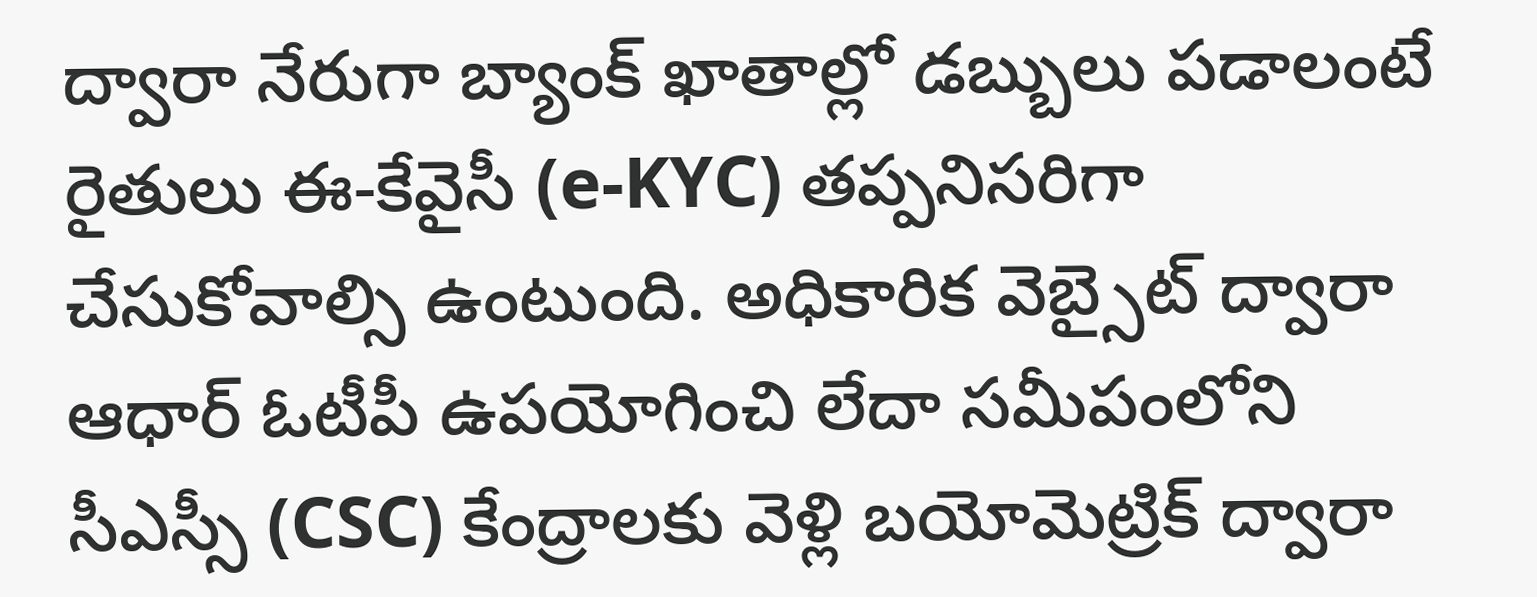ద్వారా నేరుగా బ్యాంక్ ఖాతాల్లో డబ్బులు పడాలంటే రైతులు ఈ-కేవైసీ (e-KYC) తప్పనిసరిగా చేసుకోవాల్సి ఉంటుంది. అధికారిక వెబ్సైట్ ద్వారా ఆధార్ ఓటీపీ ఉపయోగించి లేదా సమీపంలోని సీఎస్సీ (CSC) కేంద్రాలకు వెళ్లి బయోమెట్రిక్ ద్వారా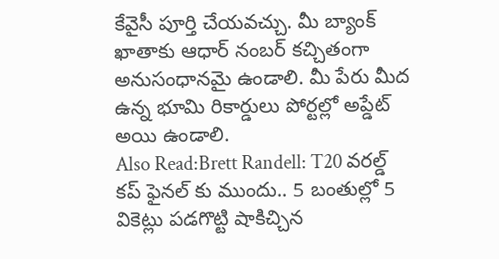కేవైసీ పూర్తి చేయవచ్చు. మీ బ్యాంక్ ఖాతాకు ఆధార్ నంబర్ కచ్చితంగా అనుసంధానమై ఉండాలి. మీ పేరు మీద ఉన్న భూమి రికార్డులు పోర్టల్లో అప్డేట్ అయి ఉండాలి.
Also Read:Brett Randell: T20 వరల్డ్ కప్ ఫైనల్ కు ముందు.. 5 బంతుల్లో 5 వికెట్లు పడగొట్టి షాకిచ్చిన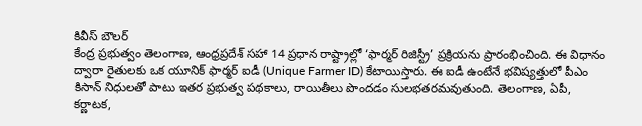కివీస్ బౌలర్
కేంద్ర ప్రభుత్వం తెలంగాణ, ఆంధ్రప్రదేశ్ సహా 14 ప్రధాన రాష్ట్రాల్లో ‘ఫార్మర్ రిజిస్ట్రీ’ ప్రక్రియను ప్రారంభించింది. ఈ విధానం ద్వారా రైతులకు ఒక యూనిక్ ఫార్మర్ ఐడీ (Unique Farmer ID) కేటాయిస్తారు. ఈ ఐడీ ఉంటేనే భవిష్యత్తులో పీఎం కిసాన్ నిధులతో పాటు ఇతర ప్రభుత్వ పథకాలు, రాయితీలు పొందడం సులభతరమవుతుంది. తెలంగాణ, ఏపీ, కర్ణాటక,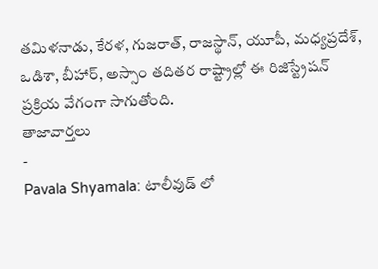తమిళనాడు, కేరళ, గుజరాత్, రాజస్థాన్, యూపీ, మధ్యప్రదేశ్, ఒడిశా, బీహార్, అస్సాం తదితర రాష్ట్రాల్లో ఈ రిజిస్ట్రేషన్ ప్రక్రియ వేగంగా సాగుతోంది.
తాజావార్తలు
-
Pavala Shyamala: టాలీవుడ్ లో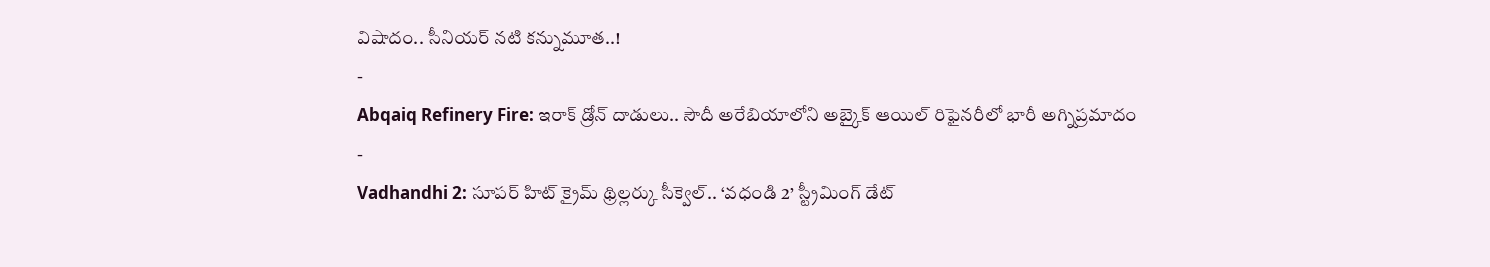విషాదం.. సీనియర్ నటి కన్నుమూత..!
-
Abqaiq Refinery Fire: ఇరాక్ డ్రోన్ దాడులు.. సౌదీ అరేబియాలోని అబ్కైక్ ఆయిల్ రిఫైనరీలో భారీ అగ్నిప్రమాదం
-
Vadhandhi 2: సూపర్ హిట్ క్రైమ్ థ్రిల్లర్కు సీక్వెల్.. ‘వధండి 2’ స్ట్రీమింగ్ డేట్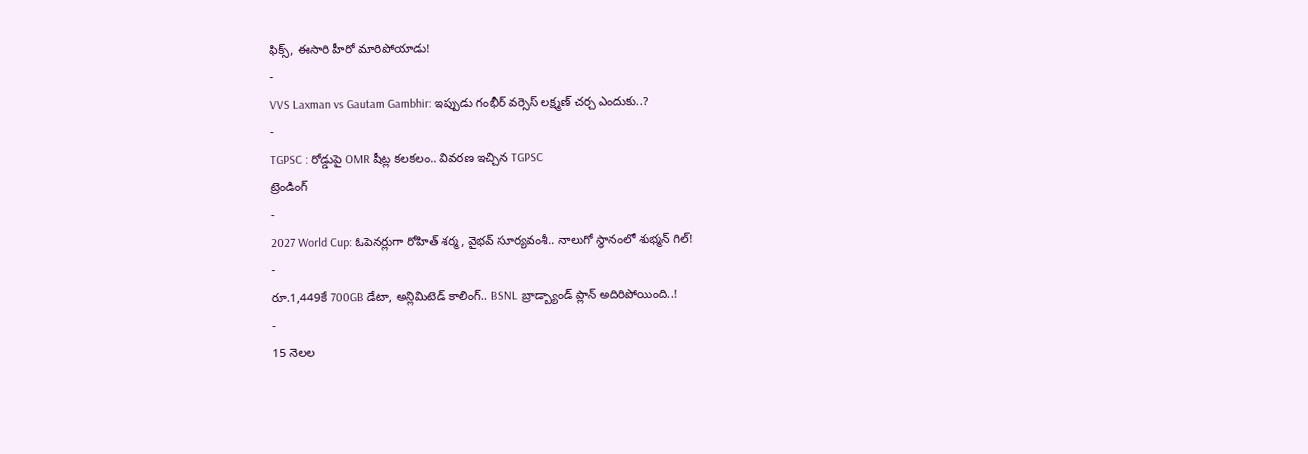ఫిక్స్, ఈసారి హీరో మారిపోయాడు!
-
VVS Laxman vs Gautam Gambhir: ఇప్పుడు గంభీర్ వర్సెస్ లక్ష్మణ్ చర్చ ఎందుకు..?
-
TGPSC : రోడ్డుపై OMR షీట్ల కలకలం.. వివరణ ఇచ్చిన TGPSC
ట్రెండింగ్
-
2027 World Cup: ఓపెనర్లుగా రోహిత్ శర్మ, వైభవ్ సూర్యవంశీ.. నాలుగో స్థానంలో శుభ్మన్ గిల్!
-
రూ.1,449కే 700GB డేటా, అన్లిమిటెడ్ కాలింగ్.. BSNL బ్రాడ్బ్యాండ్ ప్లాన్ అదిరిపోయింది..!
-
15 నెలల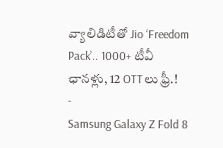వ్యాలిడిటీతో Jio ‘Freedom Pack’.. 1000+ టీవీ ఛానళ్లు, 12 OTTలు ఫ్రీ.!
-
Samsung Galaxy Z Fold 8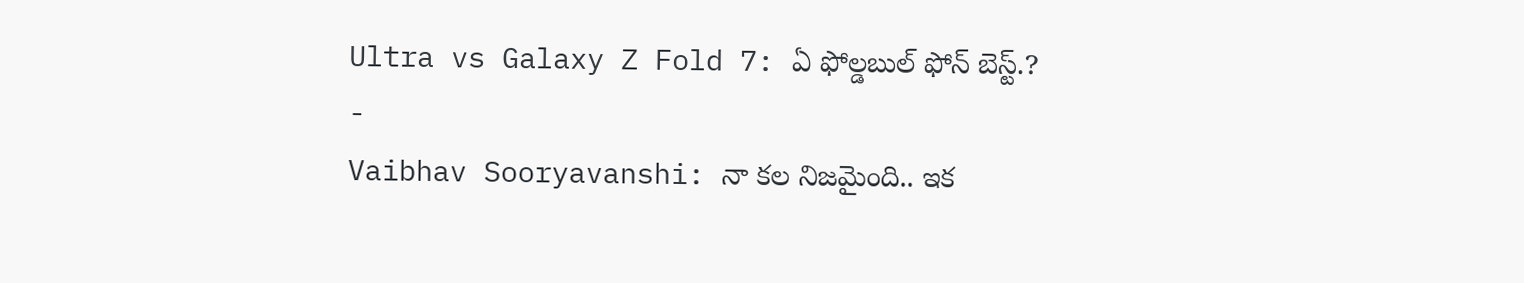Ultra vs Galaxy Z Fold 7: ఏ ఫోల్డబుల్ ఫోన్ బెస్ట్.?
-
Vaibhav Sooryavanshi: నా కల నిజమైంది.. ఇక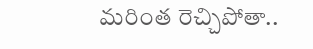మరింత రెచ్చిపోతా..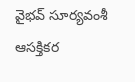వైభవ్ సూర్యవంశీ ఆసక్తికర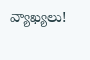వ్యాఖ్యలు!